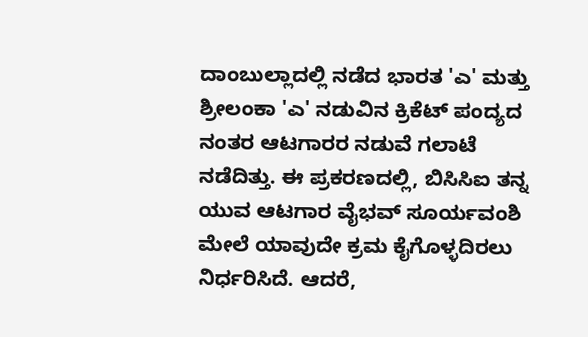ದಾಂಬುಲ್ಲಾದಲ್ಲಿ ನಡೆದ ಭಾರತ 'ಎ' ಮತ್ತು ಶ್ರೀಲಂಕಾ 'ಎ' ನಡುವಿನ ಕ್ರಿಕೆಟ್ ಪಂದ್ಯದ ನಂತರ ಆಟಗಾರರ ನಡುವೆ ಗಲಾಟೆ ನಡೆದಿತ್ತು. ಈ ಪ್ರಕರಣದಲ್ಲಿ, ಬಿಸಿಸಿಐ ತನ್ನ ಯುವ ಆಟಗಾರ ವೈಭವ್ ಸೂರ್ಯವಂಶಿ ಮೇಲೆ ಯಾವುದೇ ಕ್ರಮ ಕೈಗೊಳ್ಳದಿರಲು ನಿರ್ಧರಿಸಿದೆ. ಆದರೆ,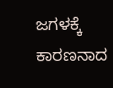ಜಗಳಕ್ಕೆ ಕಾರಣನಾದ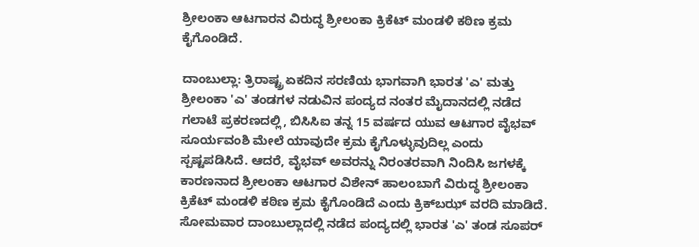ಶ್ರೀಲಂಕಾ ಆಟಗಾರನ ವಿರುದ್ಧ ಶ್ರೀಲಂಕಾ ಕ್ರಿಕೆಟ್ ಮಂಡಳಿ ಕಠಿಣ ಕ್ರಮ ಕೈಗೊಂಡಿದೆ.

ದಾಂಬುಲ್ಲಾ: ತ್ರಿರಾಷ್ಟ್ರ ಏಕದಿನ ಸರಣಿಯ ಭಾಗವಾಗಿ ಭಾರತ 'ಎ' ಮತ್ತು ಶ್ರೀಲಂಕಾ 'ಎ' ತಂಡಗಳ ನಡುವಿನ ಪಂದ್ಯದ ನಂತರ ಮೈದಾನದಲ್ಲಿ ನಡೆದ ಗಲಾಟೆ ಪ್ರಕರಣದಲ್ಲಿ, ಬಿಸಿಸಿಐ ತನ್ನ 15 ವರ್ಷದ ಯುವ ಆಟಗಾರ ವೈಭವ್ ಸೂರ್ಯವಂಶಿ ಮೇಲೆ ಯಾವುದೇ ಕ್ರಮ ಕೈಗೊಳ್ಳುವುದಿಲ್ಲ ಎಂದು ಸ್ಪಷ್ಟಪಡಿಸಿದೆ. ಆದರೆ, ವೈಭವ್ ಅವರನ್ನು ನಿರಂತರವಾಗಿ ನಿಂದಿಸಿ ಜಗಳಕ್ಕೆ ಕಾರಣನಾದ ಶ್ರೀಲಂಕಾ ಆಟಗಾರ ವಿಶೇನ್ ಹಾಲಂಬಾಗೆ ವಿರುದ್ಧ ಶ್ರೀಲಂಕಾ ಕ್ರಿಕೆಟ್ ಮಂಡಳಿ ಕಠಿಣ ಕ್ರಮ ಕೈಗೊಂಡಿದೆ ಎಂದು ಕ್ರಿಕ್‌ಬಝ್ ವರದಿ ಮಾಡಿದೆ. ಸೋಮವಾರ ದಾಂಬುಲ್ಲಾದಲ್ಲಿ ನಡೆದ ಪಂದ್ಯದಲ್ಲಿ ಭಾರತ 'ಎ' ತಂಡ ಸೂಪರ್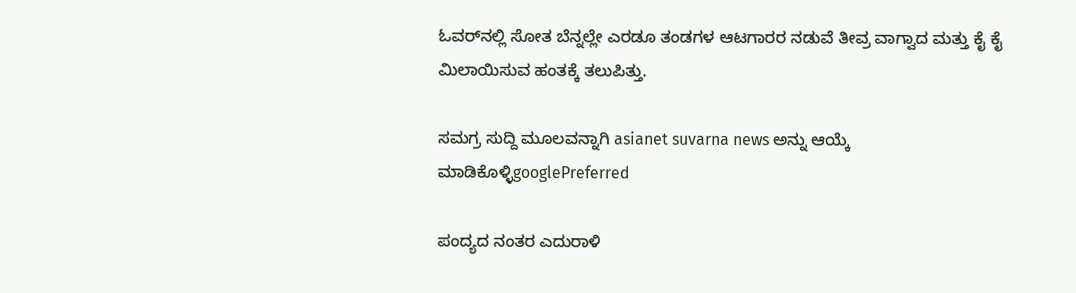ಓವರ್‌ನಲ್ಲಿ ಸೋತ ಬೆನ್ನಲ್ಲೇ ಎರಡೂ ತಂಡಗಳ ಆಟಗಾರರ ನಡುವೆ ತೀವ್ರ ವಾಗ್ವಾದ ಮತ್ತು ಕೈ ಕೈ ಮಿಲಾಯಿಸುವ ಹಂತಕ್ಕೆ ತಲುಪಿತ್ತು.

ಸಮಗ್ರ ಸುದ್ದಿ ಮೂಲವನ್ನಾಗಿ asianet suvarna news ಅನ್ನು ಆಯ್ಕೆ ಮಾಡಿಕೊಳ್ಳಿgooglePreferred

ಪಂದ್ಯದ ನಂತರ ಎದುರಾಳಿ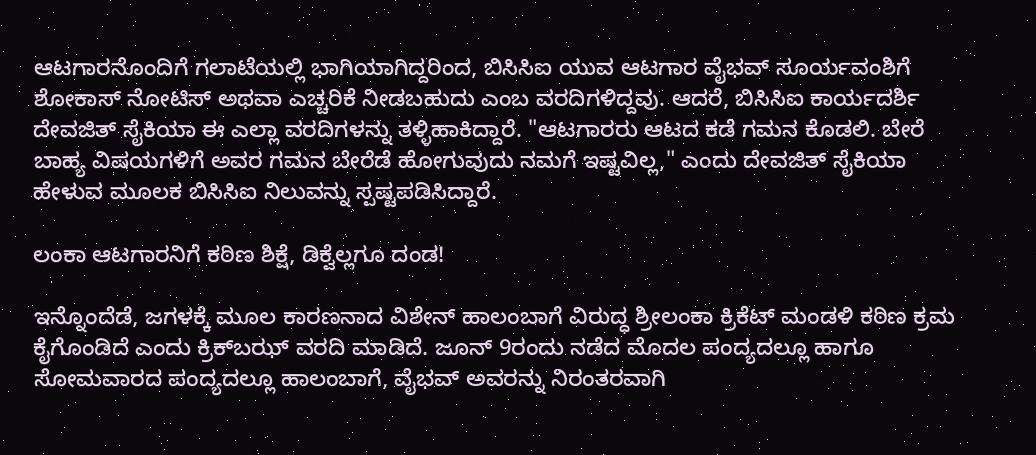ಆಟಗಾರನೊಂದಿಗೆ ಗಲಾಟೆಯಲ್ಲಿ ಭಾಗಿಯಾಗಿದ್ದರಿಂದ, ಬಿಸಿಸಿಐ ಯುವ ಆಟಗಾರ ವೈಭವ್ ಸೂರ್ಯವಂಶಿಗೆ ಶೋಕಾಸ್ ನೋಟಿಸ್ ಅಥವಾ ಎಚ್ಚರಿಕೆ ನೀಡಬಹುದು ಎಂಬ ವರದಿಗಳಿದ್ದವು. ಆದರೆ, ಬಿಸಿಸಿಐ ಕಾರ್ಯದರ್ಶಿ ದೇವಜಿತ್ ಸೈಕಿಯಾ ಈ ಎಲ್ಲಾ ವರದಿಗಳನ್ನು ತಳ್ಳಿಹಾಕಿದ್ದಾರೆ. "ಆಟಗಾರರು ಆಟದ ಕಡೆ ಗಮನ ಕೊಡಲಿ. ಬೇರೆ ಬಾಹ್ಯ ವಿಷಯಗಳಿಗೆ ಅವರ ಗಮನ ಬೇರೆಡೆ ಹೋಗುವುದು ನಮಗೆ ಇಷ್ಟವಿಲ್ಲ," ಎಂದು ದೇವಜಿತ್ ಸೈಕಿಯಾ ಹೇಳುವ ಮೂಲಕ ಬಿಸಿಸಿಐ ನಿಲುವನ್ನು ಸ್ಪಷ್ಟಪಡಿಸಿದ್ದಾರೆ.

ಲಂಕಾ ಆಟಗಾರನಿಗೆ ಕಠಿಣ ಶಿಕ್ಷೆ, ಡಿಕ್ವೆಲ್ಲಗೂ ದಂಡ!

ಇನ್ನೊಂದೆಡೆ, ಜಗಳಕ್ಕೆ ಮೂಲ ಕಾರಣನಾದ ವಿಶೇನ್ ಹಾಲಂಬಾಗೆ ವಿರುದ್ಧ ಶ್ರೀಲಂಕಾ ಕ್ರಿಕೆಟ್ ಮಂಡಳಿ ಕಠಿಣ ಕ್ರಮ ಕೈಗೊಂಡಿದೆ ಎಂದು ಕ್ರಿಕ್‌ಬಝ್ ವರದಿ ಮಾಡಿದೆ. ಜೂನ್ 9ರಂದು ನಡೆದ ಮೊದಲ ಪಂದ್ಯದಲ್ಲೂ ಹಾಗೂ ಸೋಮವಾರದ ಪಂದ್ಯದಲ್ಲೂ ಹಾಲಂಬಾಗೆ, ವೈಭವ್ ಅವರನ್ನು ನಿರಂತರವಾಗಿ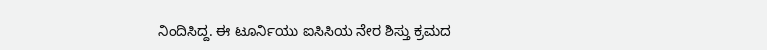ನಿಂದಿಸಿದ್ದ. ಈ ಟೂರ್ನಿಯು ಐಸಿಸಿಯ ನೇರ ಶಿಸ್ತು ಕ್ರಮದ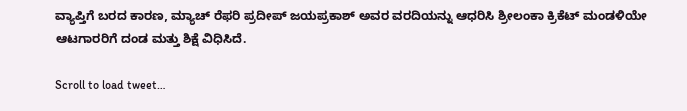ವ್ಯಾಪ್ತಿಗೆ ಬರದ ಕಾರಣ, ಮ್ಯಾಚ್ ರೆಫರಿ ಪ್ರದೀಪ್ ಜಯಪ್ರಕಾಶ್ ಅವರ ವರದಿಯನ್ನು ಆಧರಿಸಿ ಶ್ರೀಲಂಕಾ ಕ್ರಿಕೆಟ್ ಮಂಡಳಿಯೇ ಆಟಗಾರರಿಗೆ ದಂಡ ಮತ್ತು ಶಿಕ್ಷೆ ವಿಧಿಸಿದೆ.

Scroll to load tweet…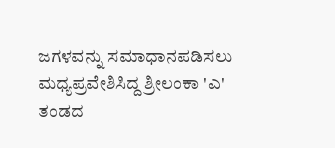ಜಗಳವನ್ನು ಸಮಾಧಾನಪಡಿಸಲು ಮಧ್ಯಪ್ರವೇಶಿಸಿದ್ದ ಶ್ರೀಲಂಕಾ 'ಎ' ತಂಡದ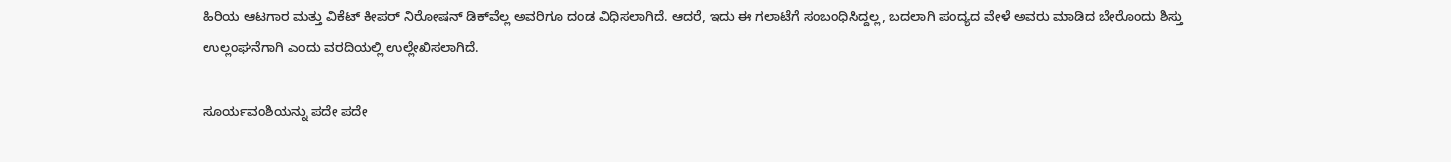ಹಿರಿಯ ಆಟಗಾರ ಮತ್ತು ವಿಕೆಟ್ ಕೀಪರ್ ನಿರೋಷನ್ ಡಿಕ್‌ವೆಲ್ಲ ಅವರಿಗೂ ದಂಡ ವಿಧಿಸಲಾಗಿದೆ. ಆದರೆ, ಇದು ಈ ಗಲಾಟೆಗೆ ಸಂಬಂಧಿಸಿದ್ದಲ್ಲ, ಬದಲಾಗಿ ಪಂದ್ಯದ ವೇಳೆ ಅವರು ಮಾಡಿದ ಬೇರೊಂದು ಶಿಸ್ತು ಉಲ್ಲಂಘನೆಗಾಗಿ ಎಂದು ವರದಿಯಲ್ಲಿ ಉಲ್ಲೇಖಿಸಲಾಗಿದೆ.

ಸೂರ್ಯವಂಶಿಯನ್ನು ಪದೇ ಪದೇ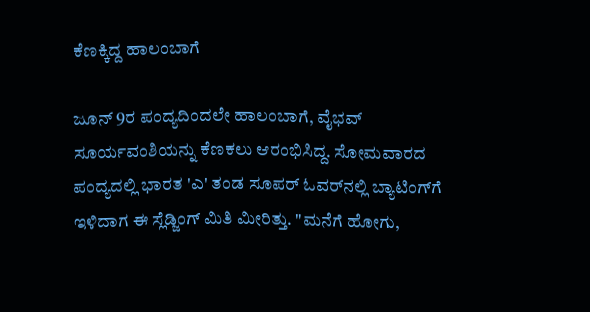ಕೆಣಕ್ಕಿದ್ದ ಹಾಲಂಬಾಗೆ

ಜೂನ್ 9ರ ಪಂದ್ಯದಿಂದಲೇ ಹಾಲಂಬಾಗೆ, ವೈಭವ್ ಸೂರ್ಯವಂಶಿಯನ್ನು ಕೆಣಕಲು ಆರಂಭಿಸಿದ್ದ. ಸೋಮವಾರದ ಪಂದ್ಯದಲ್ಲಿ ಭಾರತ 'ಎ' ತಂಡ ಸೂಪರ್ ಓವರ್‌ನಲ್ಲಿ ಬ್ಯಾಟಿಂಗ್‌ಗೆ ಇಳಿದಾಗ ಈ ಸ್ಲೆಡ್ಜಿಂಗ್ ಮಿತಿ ಮೀರಿತ್ತು. "ಮನೆಗೆ ಹೋಗು,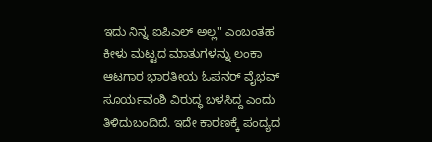ಇದು ನಿನ್ನ ಐಪಿಎಲ್ ಅಲ್ಲ" ಎಂಬಂತಹ ಕೀಳು ಮಟ್ಟದ ಮಾತುಗಳನ್ನು ಲಂಕಾ ಆಟಗಾರ ಭಾರತೀಯ ಓಪನರ್ ವೈಭವ್ ಸೂರ್ಯವಂಶಿ ವಿರುದ್ಧ ಬಳಸಿದ್ದ ಎಂದು ತಿಳಿದುಬಂದಿದೆ. ಇದೇ ಕಾರಣಕ್ಕೆ ಪಂದ್ಯದ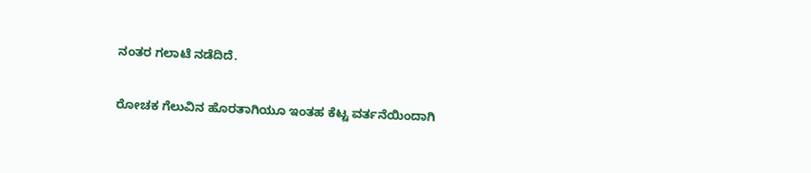ನಂತರ ಗಲಾಟೆ ನಡೆದಿದೆ.

ರೋಚಕ ಗೆಲುವಿನ ಹೊರತಾಗಿಯೂ ಇಂತಹ ಕೆಟ್ಟ ವರ್ತನೆಯಿಂದಾಗಿ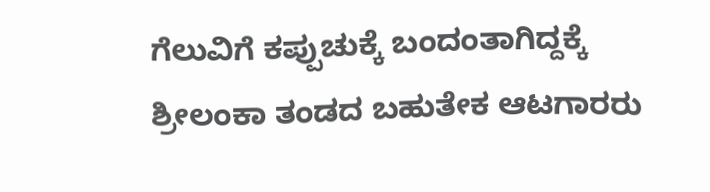ಗೆಲುವಿಗೆ ಕಪ್ಪುಚುಕ್ಕೆ ಬಂದಂತಾಗಿದ್ದಕ್ಕೆ ಶ್ರೀಲಂಕಾ ತಂಡದ ಬಹುತೇಕ ಆಟಗಾರರು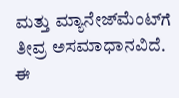ಮತ್ತು ಮ್ಯಾನೇಜ್‌ಮೆಂಟ್‌ಗೆ ತೀವ್ರ ಅಸಮಾಧಾನವಿದೆ. ಈ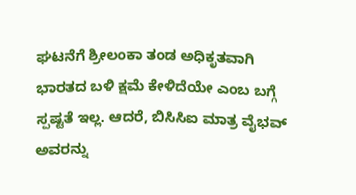ಘಟನೆಗೆ ಶ್ರೀಲಂಕಾ ತಂಡ ಅಧಿಕೃತವಾಗಿ ಭಾರತದ ಬಳಿ ಕ್ಷಮೆ ಕೇಳಿದೆಯೇ ಎಂಬ ಬಗ್ಗೆ ಸ್ಪಷ್ಟತೆ ಇಲ್ಲ. ಆದರೆ, ಬಿಸಿಸಿಐ ಮಾತ್ರ ವೈಭವ್ ಅವರನ್ನು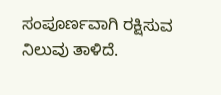ಸಂಪೂರ್ಣವಾಗಿ ರಕ್ಷಿಸುವ ನಿಲುವು ತಾಳಿದೆ.